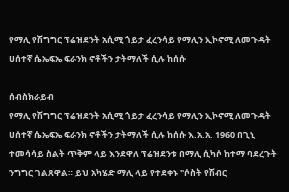የማሊ የሽግግር ፕሬዝደንት አሲሚ ጎይታ ፈረንሳይ የማሊን ኢኮኖሚ ለመጉዳት ሀሰተኛ ሴኤፍኤ ፍራንክ ኖቶችን ታትማለች ሲሉ ከሰሱ

ሰብስክራይብ
የማሊ የሽግግር ፕሬዝደንት አሲሚ ጎይታ ፈረንሳይ የማሊን ኢኮኖሚ ለመጉዳት ሀሰተኛ ሴኤፍኤ ፍራንክ ኖቶችን ታትማለች ሲሉ ከሰሱ እ.አ.አ. 1960 በጊኒ ተመሳሳይ ስልት ጥቅም ላይ እንደዋለ ፕሬዝደንቱ በማሊ ሲካሶ ከተማ ባደረጉት ንግግር ገልጸዋል። ይህ አካሄድ ማሊ ላይ የተደቀኑ "ሶስት የሽብር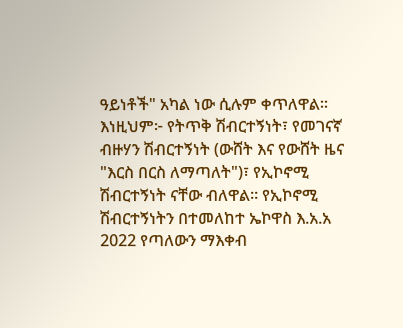ዓይነቶች" አካል ነው ሲሉም ቀጥለዋል። እነዚህም፦ የትጥቅ ሽብርተኝነት፣ የመገናኛ ብዙሃን ሽብርተኝነት (ውሸት እና የውሸት ዜና "እርስ በርስ ለማጣለት")፣ የኢኮኖሚ ሽብርተኝነት ናቸው ብለዋል። የኢኮኖሚ ሽብርተኝነትን በተመለከተ ኤኮዋስ እ.አ.አ 2022 የጣለውን ማእቀብ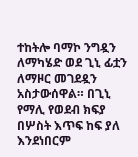ተከትሎ ባማኮ ንግዷን ለማካሄድ ወደ ጊኒ ፊቷን ለማዞር መገደዷን አስታውሰዋል። በጊኒ የማሊ የወደብ ክፍያ በሦስት እጥፍ ከፍ ያለ እንደነበርም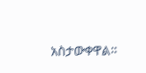አስታውቀዋል።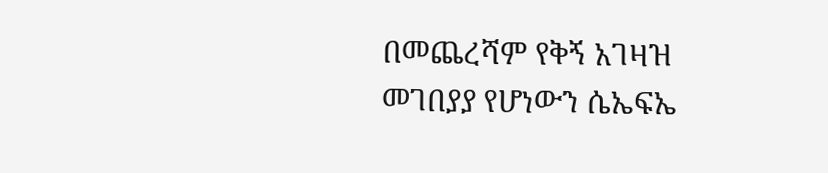በመጨረሻም የቅኝ አገዛዝ መገበያያ የሆነውን ሴኤፍኤ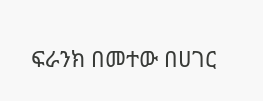ፍራንክ በመተው በሀገር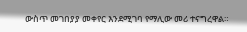ውስጥ መገበያያ መቀየር እንደሚገባ የማሊው መሪ ተናግረዋል።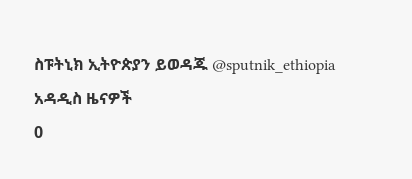ስፑትኒክ ኢትዮጵያን ይወዳጁ @sputnik_ethiopia
አዳዲስ ዜናዎች
0